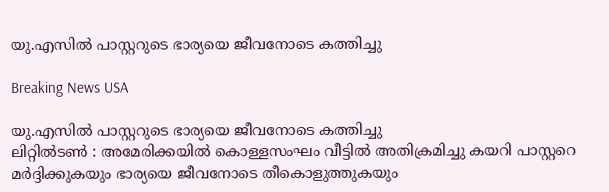യു.എസില്‍ പാസ്റ്ററുടെ ഭാര്യയെ ജീവനോടെ കത്തിച്ചു

Breaking News USA

യു.എസില്‍ പാസ്റ്ററുടെ ഭാര്യയെ ജീവനോടെ കത്തിച്ചു
ലിറ്റില്‍ടണ്‍ ‍: അമേരിക്കയില്‍ കൊള്ളസംഘം വീട്ടില്‍ അതിക്രമിച്ചു കയറി പാസ്റ്ററെ മര്‍ദ്ദിക്കുകയും ഭാര്യയെ ജീവനോടെ തീകൊളുത്തുകയും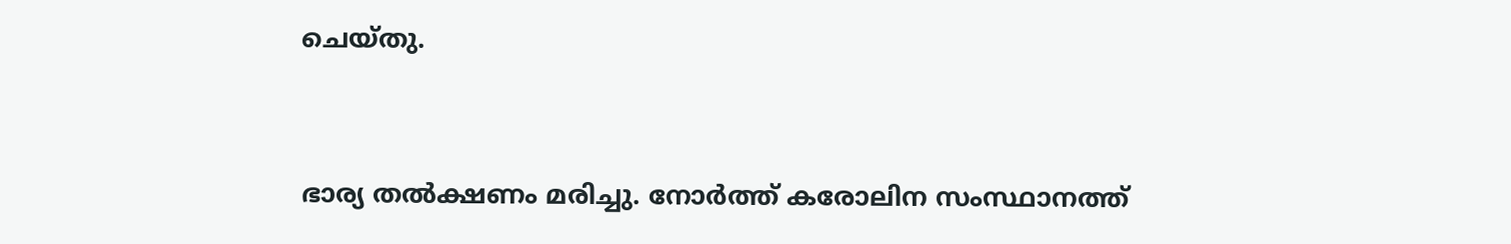ചെയ്തു.



ഭാര്യ തല്‍ക്ഷണം മരിച്ചു. നോര്‍ത്ത് കരോലിന സംസ്ഥാനത്ത്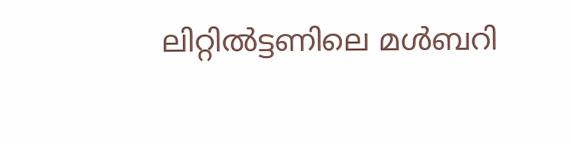ലിറ്റില്‍ട്ടണിലെ മള്‍ബറി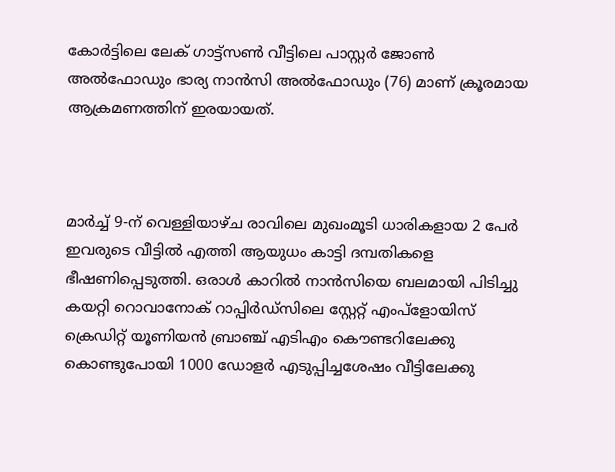കോര്‍ട്ടിലെ ലേക് ഗാട്ട്സണ്‍ വീട്ടിലെ പാസ്റ്റര്‍ ജോണ്‍ അല്‍ഫോഡും ഭാര്യ നാന്‍സി അല്‍ഫോഡും (76) മാണ് ക്രൂരമായ ആക്രമണത്തിന് ഇരയായത്.



മാര്‍ച്ച് 9-ന് വെള്ളിയാഴ്ച രാവിലെ മുഖംമൂടി ധാരികളായ 2 പേര്‍ ഇവരുടെ വീട്ടില്‍ എത്തി ആയുധം കാട്ടി ദമ്പതികളെ ഭീഷണിപ്പെടുത്തി. ഒരാള്‍ കാറില്‍ നാന്‍സിയെ ബലമായി പിടിച്ചു കയറ്റി റൊവാനോക് റാപ്പിര്‍ഡ്സിലെ സ്റ്റേറ്റ് എംപ്ളോയിസ് ക്രെഡിറ്റ് യൂണിയന്‍ ബ്രാഞ്ച് എടിഎം കൌണ്ടറിലേക്കു കൊണ്ടുപോയി 1000 ഡോളര്‍ എടുപ്പിച്ചശേഷം വീട്ടിലേക്കു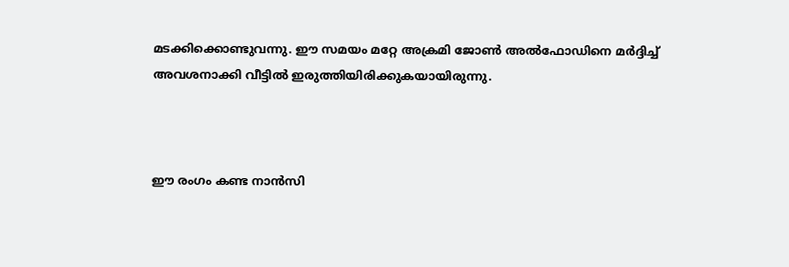മടക്കിക്കൊണ്ടുവന്നു. ഈ സമയം മറ്റേ അക്രമി ജോണ്‍ അല്‍ഫോഡിനെ മര്‍ദ്ദിച്ച് അവശനാക്കി വീട്ടില്‍ ഇരുത്തിയിരിക്കുകയായിരുന്നു.



ഈ രംഗം കണ്ട നാന്‍സി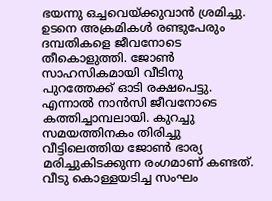ഭയന്നു ഒച്ചവെയ്ക്കുവാന്‍ ശ്രമിച്ചു. ഉടനെ അക്രമികള്‍ രണ്ടുപേരും ദമ്പതികളെ ജീവനോടെ തീകൊളുത്തി. ജോണ്‍ സാഹസികമായി വീടിനു പുറത്തേക്ക് ഓടി രക്ഷപെട്ടു. എന്നാല്‍ നാന്‍സി ജീവനോടെ കത്തിച്ചാമ്പലായി. കുറച്ചു സമയത്തിനകം തിരിച്ചു വീട്ടിലെത്തിയ ജോണ്‍ ഭാര്യ മരിച്ചുകിടക്കുന്ന രംഗമാണ് കണ്ടത്. വീടു കൊള്ളയടിച്ച സംഘം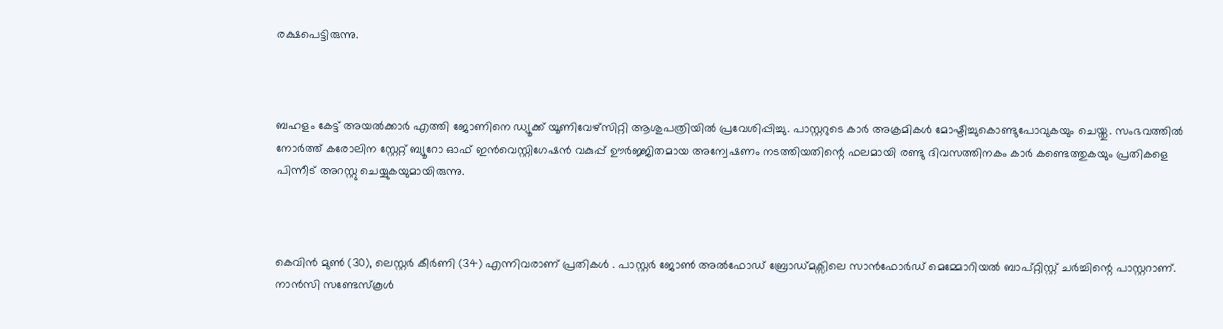രക്ഷപെട്ടിരുന്നു.



ബഹളം കേട്ട് അയല്‍ക്കാര്‍ എത്തി ജോണിനെ ഡ്യൂക്ക് യൂണിവേഴ്സിറ്റി ആശുപത്രിയില്‍ പ്രവേശിപ്പിച്ചു. പാസ്റ്ററുടെ കാര്‍ അക്രമികള്‍ മോഷ്ടിച്ചുകൊണ്ടുപോവുകയും ചെയ്തു. സംഭവത്തില്‍ നോര്‍ത്ത് കരോലിന സ്റ്റേറ്റ് ബ്യൂറോ ഓഫ് ഇന്‍വെസ്റ്റിഗേഷന്‍ വകുപ്പ് ഊര്‍ജ്ജിതമായ അന്വേഷണം നടത്തിയതിന്റെ ഫലമായി രണ്ടു ദിവസത്തിനകം കാര്‍ കണ്ടെത്തുകയും പ്രതികളെ പിന്നീട് അറസ്റ്റു ചെയ്യുകയുമായിരുന്നു.



കെവിന്‍ മുണ്‍ (30), ലെസ്റ്റര്‍ കീര്‍ണി (34) എന്നിവരാണ് പ്രതികള്‍ ‍. പാസ്റ്റര്‍ ജോണ്‍ അല്‍ഫോഡ് ബ്രോഡ്മക്സിലെ സാന്‍ഫോര്‍ഡ് മെമ്മോറിയല്‍ ബാപ്റ്റിസ്റ്റ് ചര്‍ച്ചിന്റെ പാസ്റ്ററാണ്. നാന്‍സി സണ്ടേസ്കൂള്‍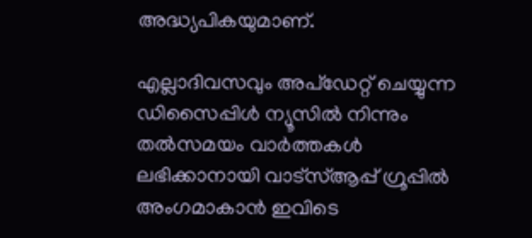അദ്ധ്യപികയുമാണ്.

എല്ലാദിവസവും അപ്ഡേറ്റ് ചെയ്യുന്ന ഡിസൈപ്പിൾ ന്യൂസിൽ നിന്നും തൽസമയം വാർത്തകൾ ലഭിക്കാനായി വാട്സ്ആപ്പ് ഗ്രൂപ്പിൽ അംഗമാകാൻ ഇവിടെ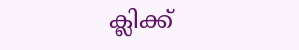ക്ലിക്ക്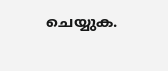ചെയ്യുക.